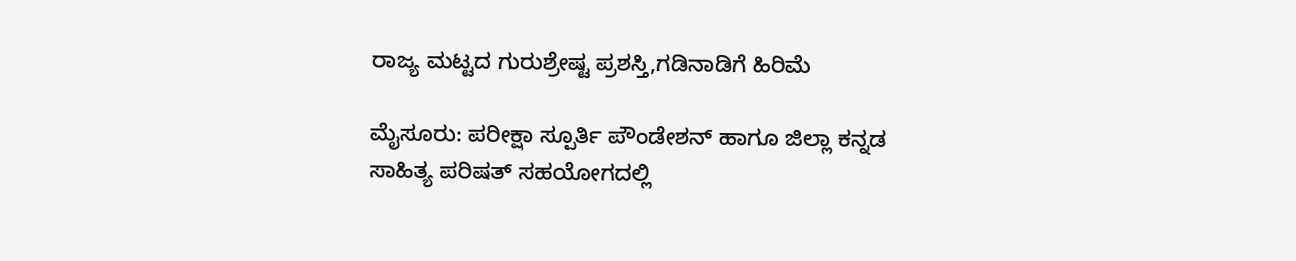ರಾಜ್ಯ ಮಟ್ಟದ ಗುರುಶ್ರೇಷ್ಟ ಪ್ರಶಸ್ತಿ,ಗಡಿನಾಡಿಗೆ ಹಿರಿಮೆ

ಮೈಸೂರು: ಪರೀಕ್ಷಾ ಸ್ಪೂರ್ತಿ ಪೌಂಡೇಶನ್ ಹಾಗೂ ಜಿಲ್ಲಾ ಕನ್ನಡ ಸಾಹಿತ್ಯ ಪರಿಷತ್ ಸಹಯೋಗದಲ್ಲಿ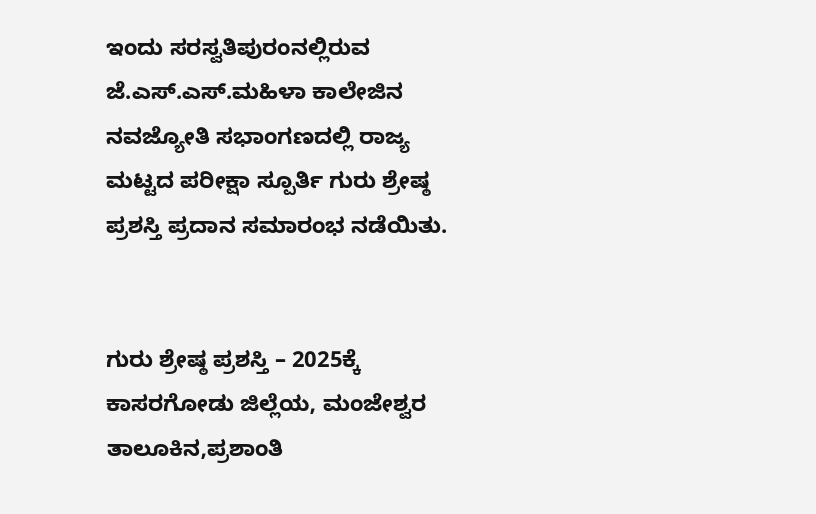ಇಂದು ಸರಸ್ವತಿಪುರಂನಲ್ಲಿರುವ ಜೆ.ಎಸ್.ಎಸ್.ಮಹಿಳಾ ಕಾಲೇಜಿನ ನವಜ್ಯೋತಿ ಸಭಾಂಗಣದಲ್ಲಿ ರಾಜ್ಯ ಮಟ್ಟದ ಪರೀಕ್ಷಾ ಸ್ಪೂರ್ತಿ ಗುರು ಶ್ರೇಷ್ಠ ಪ್ರಶಸ್ತಿ ಪ್ರದಾನ ಸಮಾರಂಭ ನಡೆಯಿತು.


ಗುರು ಶ್ರೇಷ್ಠ ಪ್ರಶಸ್ತಿ – 2025ಕ್ಕೆ ಕಾಸರಗೋಡು ಜಿಲ್ಲೆಯ, ಮಂಜೇಶ್ವರ ತಾಲೂಕಿನ,ಪ್ರಶಾಂತಿ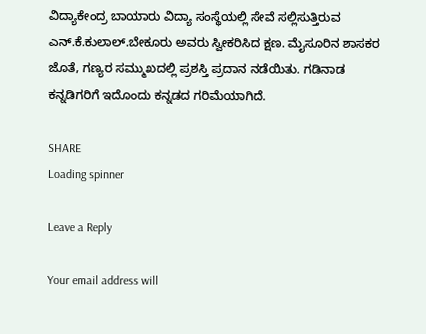ವಿದ್ಯಾಕೇಂದ್ರ ಬಾಯಾರು ವಿದ್ಯಾ ಸಂಸ್ಥೆಯಲ್ಲಿ ಸೇವೆ ಸಲ್ಲಿಸುತ್ತಿರುವ ಎನ್.ಕೆ.ಕುಲಾಲ್.ಬೇಕೂರು ಅವರು ಸ್ವೀಕರಿಸಿದ ಕ್ಷಣ. ಮೈಸೂರಿನ ಶಾಸಕರ ಜೊತೆ, ಗಣ್ಯರ ಸಮ್ಮುಖದಲ್ಲಿ ಪ್ರಶಸ್ತಿ ಪ್ರದಾನ ನಡೆಯಿತು. ಗಡಿನಾಡ ಕನ್ನಡಿಗರಿಗೆ ಇದೊಂದು ಕನ್ನಡದ ಗರಿಮೆಯಾಗಿದೆ.

SHARE
Loading spinner

Leave a Reply

Your email address will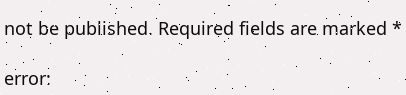not be published. Required fields are marked *

error: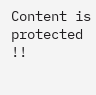Content is protected !!